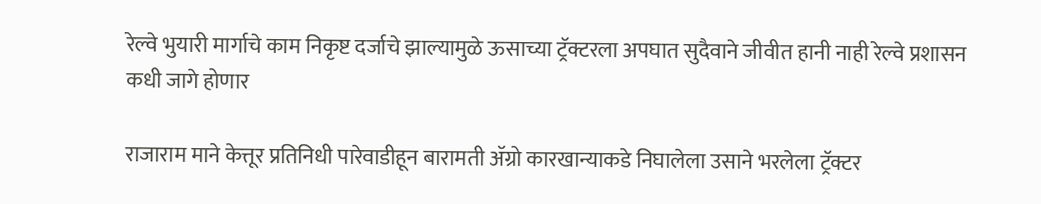रेल्वे भुयारी मार्गाचे काम निकृष्ट दर्जाचे‌ झाल्यामुळे ऊसाच्या ट्रॅक्टरला अपघात सुदैवाने जीवीत हानी नाही रेल्वे प्रशासन कधी जागे होणार

राजाराम माने केत्तूर प्रतिनिधी पारेवाडीहून बारामती ॲग्रो कारखान्याकडे निघालेला उसाने भरलेला ट्रॅक्टर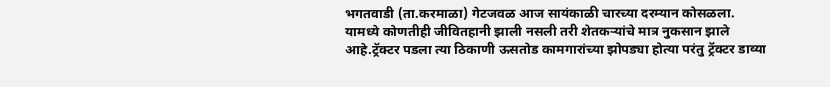भगतवाडी (ता.करमाळा) गेटजवळ आज सायंकाळी चारच्या दरम्यान कोसळला. यामध्ये कोणतीही जीवितहानी झाली नसली तरी शेतकऱ्यांचे मात्र नुकसान झाले आहे.ट्रॅक्टर पडला त्या ठिकाणी ऊसतोड कामगारांच्या झोपड्या होत्या परंतु ट्रॅक्टर डाव्या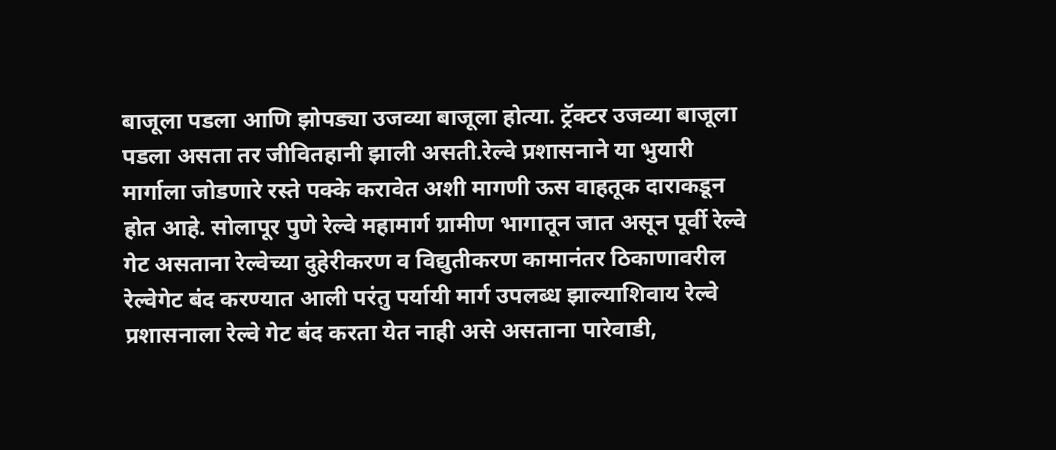बाजूला पडला आणि झोपड्या उजव्या बाजूला होत्या. ट्रॅक्टर उजव्या बाजूला पडला असता तर जीवितहानी झाली असती.रेल्वे प्रशासनाने या भुयारी मार्गाला जोडणारे रस्ते पक्के करावेत अशी मागणी ऊस वाहतूक दाराकडून होत आहे. सोलापूर पुणे रेल्वे महामार्ग ग्रामीण भागातून जात असून पूर्वी रेल्वे गेट असताना रेल्वेच्या दुहेरीकरण व विद्युतीकरण कामानंतर ठिकाणावरील रेल्वेगेट बंद करण्यात आली परंतु पर्यायी मार्ग उपलब्ध झाल्याशिवाय रेल्वे प्रशासनाला रेल्वे गेट बंद करता येत नाही असे असताना पारेवाडी,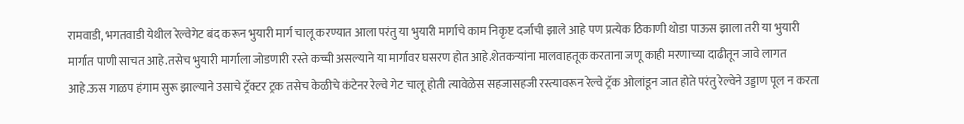रामवाडी, भगतवाडी येथील रेल्वेगेट बंद करून भुयारी मार्ग चालू करण्यात आला परंतु या भुयारी मार्गाचे काम निकृष्ट दर्जाची झाले आहे पण प्रत्येक ठिकाणी थोडा पाऊस झाला तरी या भुयारी मार्गात पाणी साचत आहे.तसेच भुयारी मार्गाला जोडणारी रस्ते कच्ची असल्याने या मार्गावर घसरण होत आहे.शेतकऱ्यांना मालवाहतूक करताना जणू काही मरणाच्या दाढीतून जावे लागत आहे.ऊस गाळप हंगाम सुरू झाल्याने उसाचे ट्रॅक्टर ट्रक तसेच केळीचे कंटेनर रेल्वे गेट चालू होती त्यावेळेस सहजासहजी रस्त्यावरून रेल्वे ट्रॅक ओलांडून जात होते परंतु रेल्वेने उड्डाण पूल न करता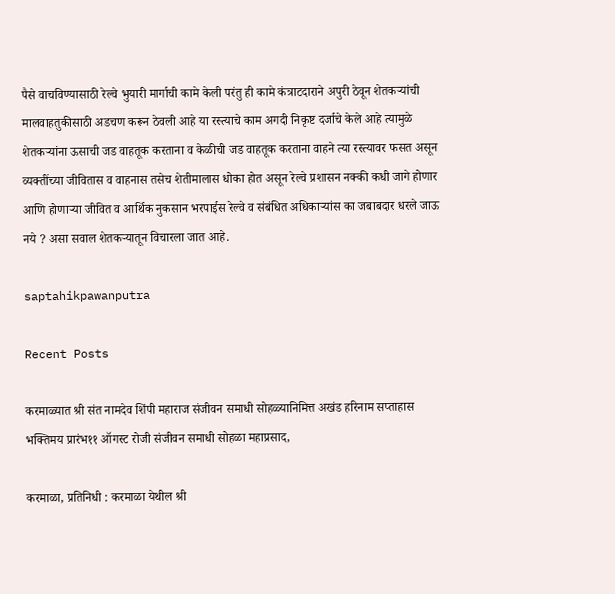पैसे वाचविण्यासाठी रेल्वे भुयारी मार्गाची कामे केली परंतु ही कामे कंत्राटदाराने अपुरी ठेवून शेतकऱ्यांची मालवाहतुकीसाठी अडचण करून ठेवली आहे या रस्त्याचे काम अगदी निकृष्ट दर्जाचे केले आहे त्यामुळे शेतकऱ्यांना ऊसाची जड वाहतूक करताना व केळीची जड वाहतूक करताना वाहने त्या रस्त्यावर फसत असून व्यक्तींच्या जीवितास व वाहनास तसेच शेतीमालास धोका होत असून रेल्वे प्रशासन नक्की कधी जागे होणार आणि होणाऱ्या जीवित व आर्थिक नुकसान भरपाईस रेल्वे व संबंधित अधिकाऱ्यांस का जबाबदार धरले जाऊ नये ? असा सवाल शेतकऱ्यातून विचारला जात आहे.

saptahikpawanputra

Recent Posts

करमाळ्यात श्री संत नामदेव शिंपी महाराज संजीवन समाधी सोहळ्यानिमित्त अखंड हरिनाम सप्ताहास भक्तिमय प्रारंभ११ ऑगस्ट रोजी संजीवन समाधी सोहळा महाप्रसाद,

करमाळा, प्रतिनिधी : करमाळा येथील श्री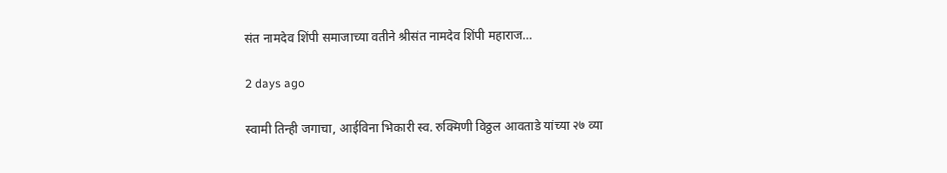संत नामदेव शिंपी समाजाच्या वतीने श्रीसंत नामदेव शिंपी महाराज…

2 days ago

स्वामी तिन्ही जगाचा, आईविना भिकारी स्व. रुक्मिणी विठ्ठल आवताडे यांच्या २७ व्या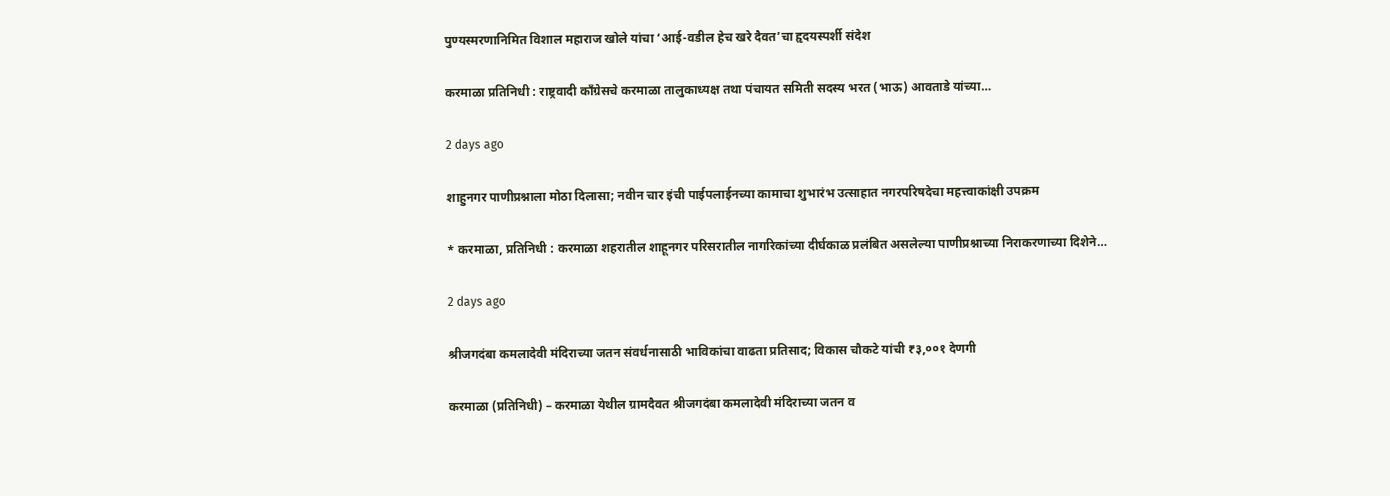पुण्यस्मरणानिमित विशाल महाराज खोले यांचा ‘आई-वडील हेच खरे दैवत’चा हृदयस्पर्शी संदेश

करमाळा प्रतिनिधी : राष्ट्रवादी काँग्रेसचे करमाळा तालुकाध्यक्ष तथा पंचायत समिती सदस्य भरत (भाऊ) आवताडे यांच्या…

2 days ago

शाहुनगर पाणीप्रश्नाला मोठा दिलासा; नवीन चार इंची पाईपलाईनच्या कामाचा शुभारंभ उत्साहात नगरपरिषदेचा महत्त्वाकांक्षी उपक्रम

* करमाळा, प्रतिनिधी : करमाळा शहरातील शाहूनगर परिसरातील नागरिकांच्या दीर्घकाळ प्रलंबित असलेल्या पाणीप्रश्नाच्या निराकरणाच्या दिशेने…

2 days ago

श्रीजगदंबा कमलादेवी मंदिराच्या जतन संवर्धनासाठी भाविकांचा वाढता प्रतिसाद; विकास चौकटे यांची ₹३,००१ देणगी

करमाळा (प्रतिनिधी) – करमाळा येथील ग्रामदैवत श्रीजगदंबा कमलादेवी मंदिराच्या जतन व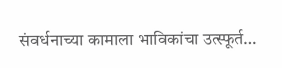संवर्धनाच्या कामाला भाविकांचा उत्स्फूर्त…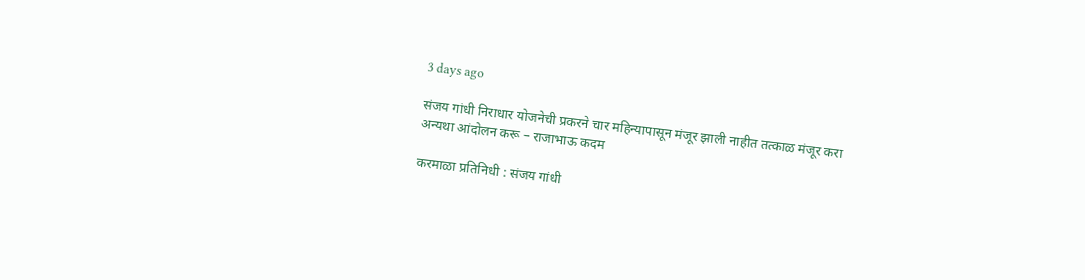3 days ago

संजय गांधी निराधार योजनेची प्रकरने चार महिन्यापासून मंजूर झाली नाहीत तत्काळ मंजूर करा अन्यथा आंदोलन करू – राजाभाऊ कदम

करमाळा प्रतिनिधी : संजय गांधी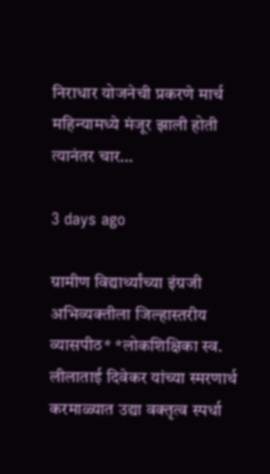निराधार योजनेची प्रकरणे मार्च महिन्यामध्ये मंजूर झाली होती त्यानंतर चार…

3 days ago

ग्रामीण विद्यार्थ्यांच्या इंग्रजी अभिव्यक्तीला जिल्हास्तरीय व्यासपीठ* *लोकशिक्षिका स्व. लीलाताई दिवेकर यांच्या स्मरणार्थ करमाळ्यात उद्या वक्तृत्व स्पर्धा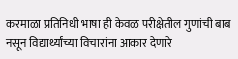करमाळा प्रतिनिधी भाषा ही केवळ परीक्षेतील गुणांची बाब नसून विद्यार्थ्यांच्या विचारांना आकार देणारे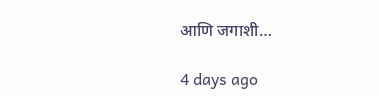आणि जगाशी…

4 days ago